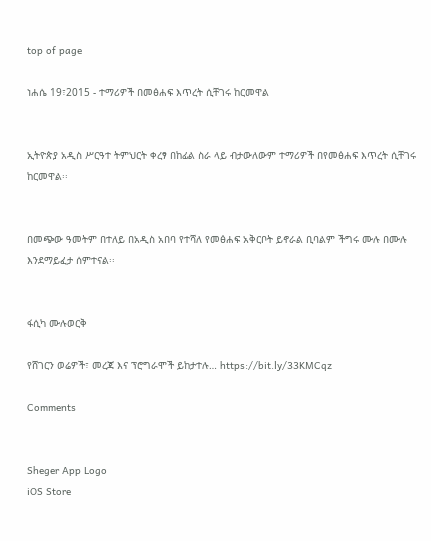top of page

ነሐሴ 19፣2015 - ተማሪዎች በመፅሐፍ እጥረት ሲቸገሩ ከርመዋል


ኢትዮጵያ አዲስ ሥርዓተ ትምህርት ቀረፃ በከፊል ስራ ላይ ብታውለውም ተማሪዎች በየመፅሐፍ እጥረት ሲቸገሩ ከርመዋል፡፡


በመጭው ዓመትም በተለይ በአዲስ አበባ የተሻለ የመፅሐፍ አቅርቦት ይኖራል ቢባልም ችግሩ ሙሉ በሙሉ እንደማይፈታ ሰምተናል፡፡


ፋሲካ ሙሉወርቅ

የሸገርን ወሬዎች፣ መረጃ እና ፕሮግራሞች ይከታተሉ… https://bit.ly/33KMCqz

Comments


Sheger App Logo
iOS Store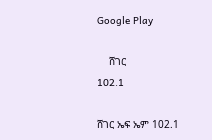Google Play

    ሸገር
102.1

ሸገር ኤፍ ኤም 102.1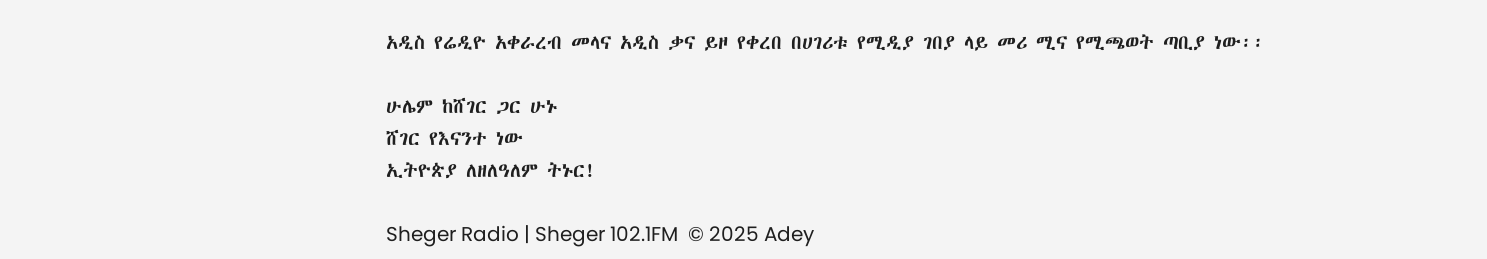አዲስ የሬዲዮ አቀራረብ መላና አዲስ ቃና ይዞ የቀረበ በሀገሪቱ የሚዲያ ገበያ ላይ መሪ ሚና የሚጫወት ጣቢያ ነው፡፡

ሁሌም ከሸገር ጋር ሁኑ
ሸገር የእናንተ ነው
ኢትዮጵያ ለዘለዓለም ትኑር!

Sheger Radio | Sheger 102.1FM  © 2025 Adey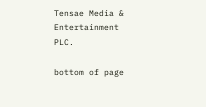Tensae Media & Entertainment PLC.

bottom of page